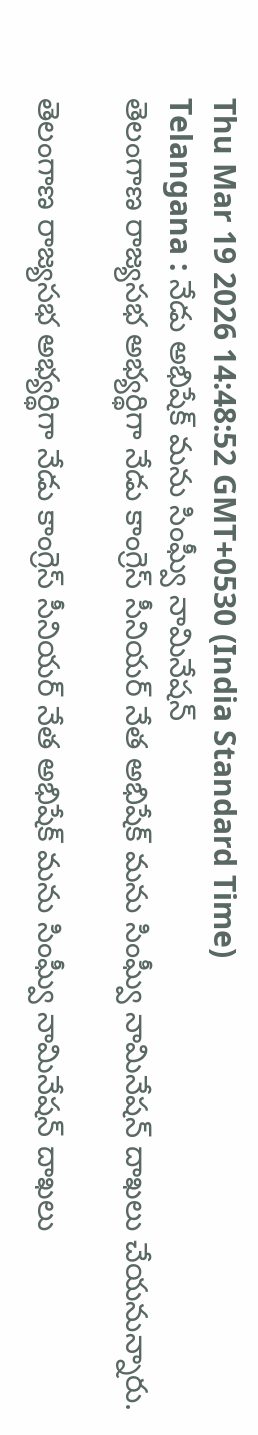Thu Mar 19 2026 14:48:52 GMT+0530 (India Standard Time)
Telangana : నేడు అభిషేక్ మను సింఘ్వీ నామినేషన్
తెలంగాణ రాజ్యసభ అభ్యర్థిగా నేడు కాంగ్రెస్ సీనియర్ నేత అభిషేక్ మను సింఘ్వీ నామినేషన్ దాఖలు చేయనున్నారు.

తెలంగాణ రాజ్యసభ అభ్యర్థిగా నేడు కాంగ్రెస్ సీనియర్ నేత అభిషేక్ మను సింఘ్వీ నామినేషన్ దాఖలు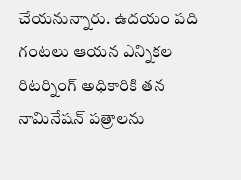చేయనున్నారు. ఉదయం పది గంటలు ఆయన ఎన్నికల రిటర్నింగ్ అధికారికి తన నామినేషన్ పత్రాలను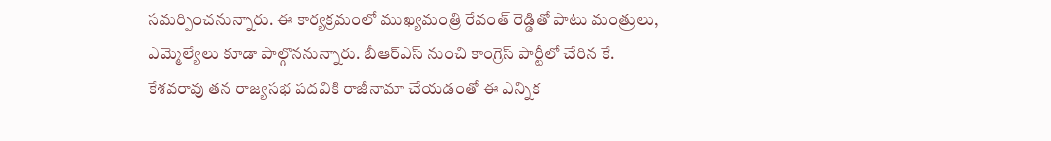సమర్పించనున్నారు. ఈ కార్యక్రమంలో ముఖ్యమంత్రి రేవంత్ రెడ్డితో పాటు మంత్రులు, ఎమ్మెల్యేలు కూడా పాల్గొననున్నారు. బీఆర్ఎస్ నుంచి కాంగ్రెస్ పార్టీలో చేరిన కే. కేశవరావు తన రాజ్యసభ పదవికి రాజీనామా చేయడంతో ఈ ఎన్నిక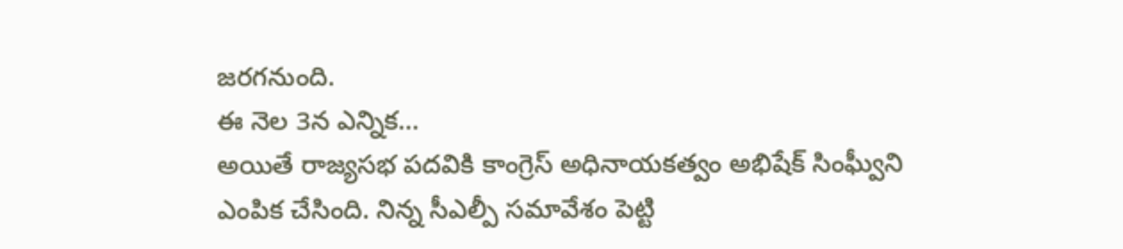జరగనుంది.
ఈ నెల 3న ఎన్నిక...
అయితే రాజ్యసభ పదవికి కాంగ్రెస్ అధినాయకత్వం అభిషేక్ సింఘ్వీని ఎంపిక చేసింది. నిన్న సీఎల్పీ సమావేశం పెట్టి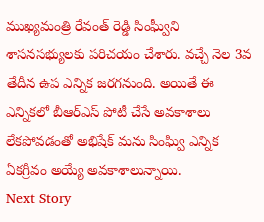ముఖ్యమంత్రి రేవంత్ రెడ్డి సింఘ్వీని శాసనసభ్యులకు పరిచయం చేశారు. వచ్చే నెల 3వ తేదీన ఉప ఎన్నిక జరగనుంది. అయితే ఈ ఎన్నికలో బీఆర్ఎస్ పోటీ చేసే అవకాశాలు లేకపోవడంతో అభిషేక్ మను సింఘ్వి ఎన్నిక ఏకగ్రీవం అయ్యే అవకాశాలున్నాయి.
Next Story